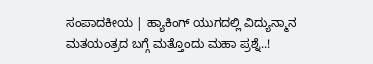ಸಂಪಾದಕೀಯ | ಹ್ಯಾಕಿಂಗ್ ಯುಗದಲ್ಲಿ ವಿದ್ಯುನ್ಮಾನ ಮತಯಂತ್ರದ ಬಗ್ಗೆ ಮತ್ತೊಂದು ಮಹಾ ಪ್ರಶ್ನೆ..!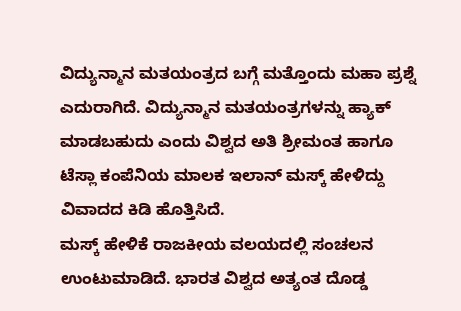ವಿದ್ಯುನ್ಮಾನ ಮತಯಂತ್ರದ ಬಗ್ಗೆ ಮತ್ತೊಂದು ಮಹಾ ಪ್ರಶ್ನೆ ಎದುರಾಗಿದೆ. ವಿದ್ಯುನ್ಮಾನ ಮತಯಂತ್ರಗಳನ್ನು ಹ್ಯಾಕ್ ಮಾಡಬಹುದು ಎಂದು ವಿಶ್ವದ ಅತಿ ಶ್ರೀಮಂತ ಹಾಗೂ ಟೆಸ್ಲಾ ಕಂಪೆನಿಯ ಮಾಲಕ ಇಲಾನ್ ಮಸ್ಕ್ ಹೇಳಿದ್ದು ವಿವಾದದ ಕಿಡಿ ಹೊತ್ತಿಸಿದೆ.
ಮಸ್ಕ್ ಹೇಳಿಕೆ ರಾಜಕೀಯ ವಲಯದಲ್ಲಿ ಸಂಚಲನ ಉಂಟುಮಾಡಿದೆ. ಭಾರತ ವಿಶ್ವದ ಅತ್ಯಂತ ದೊಡ್ಡ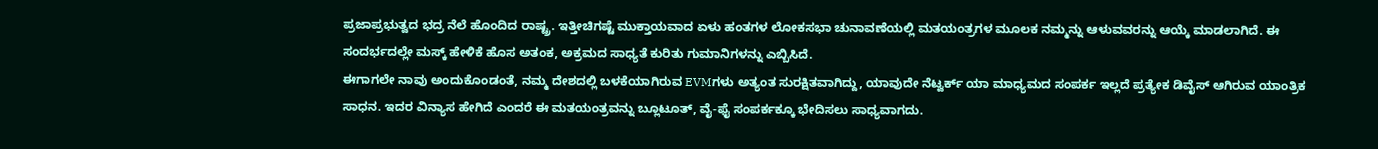ಪ್ರಜಾಪ್ರಭುತ್ವದ ಭದ್ರ ನೆಲೆ ಹೊಂದಿದ ರಾಷ್ಟ್ರ. ಇತ್ತೀಚಿಗಷ್ಟೆ ಮುಕ್ತಾಯವಾದ ಏಳು ಹಂತಗಳ ಲೋಕಸಭಾ ಚುನಾವಣೆಯಲ್ಲಿ ಮತಯಂತ್ರಗಳ ಮೂಲಕ ನಮ್ಮನ್ನು ಆಳುವವರನ್ನು ಆಯ್ಕೆ ಮಾಡಲಾಗಿದೆ. ಈ ಸಂದರ್ಭದಲ್ಲೇ ಮಸ್ಕ್ ಹೇಳಿಕೆ ಹೊಸ ಅತಂಕ, ಅಕ್ರಮದ ಸಾಧ್ಯತೆ ಕುರಿತು ಗುಮಾನಿಗಳನ್ನು ಎಬ್ಬಿಸಿದೆ.
ಈಗಾಗಲೇ ನಾವು ಅಂದುಕೊಂಡಂತೆ, ನಮ್ಮ ದೇಶದಲ್ಲಿ ಬಳಕೆಯಾಗಿರುವ EVMಗಳು ಅತ್ಯಂತ ಸುರಕ್ಷಿತವಾಗಿದ್ದು, ಯಾವುದೇ ನೆಟ್ವರ್ಕ್ ಯಾ ಮಾಧ್ಯಮದ ಸಂಪರ್ಕ ಇಲ್ಲದೆ ಪ್ರತ್ಯೇಕ ಡಿವೈಸ್ ಆಗಿರುವ ಯಾಂತ್ರಿಕ ಸಾಧನ. ಇದರ ವಿನ್ಯಾಸ ಹೇಗಿದೆ ಎಂದರೆ ಈ ಮತಯಂತ್ರವನ್ನು ಬ್ಲೂಟೂತ್, ವೈ-ಫೈ ಸಂಪರ್ಕಕ್ಕೂ ಭೇದಿಸಲು ಸಾಧ್ಯವಾಗದು.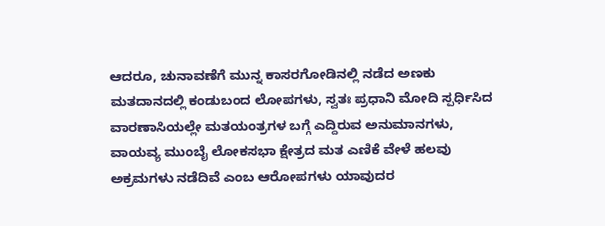ಆದರೂ, ಚುನಾವಣೆಗೆ ಮುನ್ನ ಕಾಸರಗೋಡಿನಲ್ಲಿ ನಡೆದ ಅಣಕು ಮತದಾನದಲ್ಲಿ ಕಂಡುಬಂದ ಲೋಪಗಳು, ಸ್ವತಃ ಪ್ರಧಾನಿ ಮೋದಿ ಸ್ಪರ್ಧಿಸಿದ ವಾರಣಾಸಿಯಲ್ಲೇ ಮತಯಂತ್ರಗಳ ಬಗ್ಗೆ ಎದ್ದಿರುವ ಅನುಮಾನಗಳು, ವಾಯವ್ಯ ಮುಂಬೈ ಲೋಕಸಭಾ ಕ್ಷೇತ್ರದ ಮತ ಎಣಿಕೆ ವೇಳೆ ಹಲವು ಅಕ್ರಮಗಳು ನಡೆದಿವೆ ಎಂಬ ಆರೋಪಗಳು ಯಾವುದರ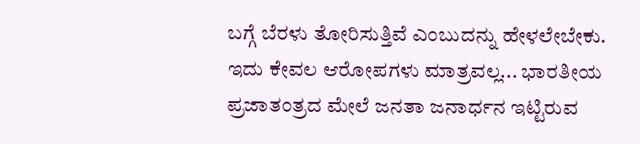ಬಗ್ಗೆ ಬೆರಳು ತೋರಿಸುತ್ತಿವೆ ಎಂಬುದನ್ನು ಹೇಳಲೇಬೇಕು.
ಇದು ಕೇವಲ ಆರೋಪಗಳು ಮಾತ್ರವಲ್ಲ... ಭಾರತೀಯ ಪ್ರಜಾತಂತ್ರದ ಮೇಲೆ ಜನತಾ ಜನಾರ್ಧನ ಇಟ್ಟಿರುವ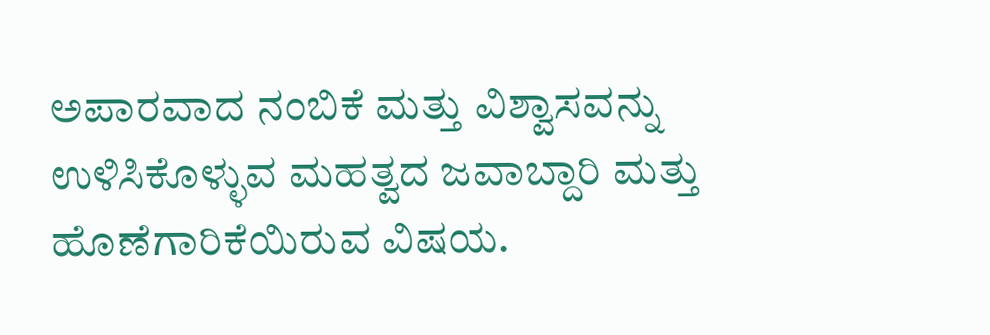ಅಪಾರವಾದ ನಂಬಿಕೆ ಮತ್ತು ವಿಶ್ವಾಸವನ್ನು ಉಳಿಸಿಕೊಳ್ಳುವ ಮಹತ್ವದ ಜವಾಬ್ದಾರಿ ಮತ್ತು ಹೊಣೆಗಾರಿಕೆಯಿರುವ ವಿಷಯ.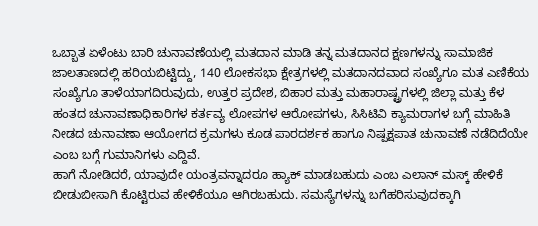ಒಬ್ಬಾತ ಏಳೆಂಟು ಬಾರಿ ಚುನಾವಣೆಯಲ್ಲಿ ಮತದಾನ ಮಾಡಿ ತನ್ನ ಮತದಾನದ ಕ್ಷಣಗಳನ್ನು ಸಾಮಾಜಿಕ ಜಾಲತಾಣದಲ್ಲಿ ಹರಿಯಬಿಟ್ಟಿದ್ದು, 140 ಲೋಕಸಭಾ ಕ್ಷೇತ್ರಗಳಲ್ಲಿ ಮತದಾನದವಾದ ಸಂಖ್ಯೆಗೂ ಮತ ಎಣಿಕೆಯ ಸಂಖ್ಯೆಗೂ ತಾಳೆಯಾಗದಿರುವುದು, ಉತ್ತರ ಪ್ರದೇಶ, ಬಿಹಾರ ಮತ್ತು ಮಹಾರಾಷ್ಟ್ರಗಳಲ್ಲಿ ಜಿಲ್ಲಾ ಮತ್ತು ಕೆಳ ಹಂತದ ಚುನಾವಣಾಧಿಕಾರಿಗಳ ಕರ್ತವ್ಯ ಲೋಪಗಳ ಆರೋಪಗಳು, ಸಿಸಿಟಿವಿ ಕ್ಯಾಮರಾಗಳ ಬಗ್ಗೆ ಮಾಹಿತಿ ನೀಡದ ಚುನಾವಣಾ ಆಯೋಗದ ಕ್ರಮಗಳು ಕೂಡ ಪಾರದರ್ಶಕ ಹಾಗೂ ನಿಷ್ಪಕ್ಷಪಾತ ಚುನಾವಣೆ ನಡೆದಿದೆಯೇ ಎಂಬ ಬಗ್ಗೆ ಗುಮಾನಿಗಳು ಎದ್ದಿವೆ.
ಹಾಗೆ ನೋಡಿದರೆ, ಯಾವುದೇ ಯಂತ್ರವನ್ನಾದರೂ ಹ್ಯಾಕ್ ಮಾಡಬಹುದು ಎಂಬ ಎಲಾನ್ ಮಸ್ಕ್ ಹೇಳಿಕೆ ಬೀಡುಬೀಸಾಗಿ ಕೊಟ್ಟಿರುವ ಹೇಳಿಕೆಯೂ ಆಗಿರಬಹುದು. ಸಮಸ್ಯೆಗಳನ್ನು ಬಗೆಹರಿಸುವುದಕ್ಕಾಗಿ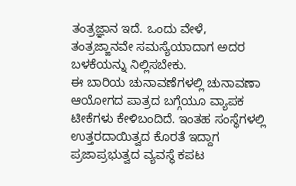ತಂತ್ರಜ್ಞಾನ ಇದೆ. ಒಂದು ವೇಳೆ, ತಂತ್ರಜ್ಙಾನವೇ ಸಮಸ್ಯೆಯಾದಾಗ ಅದರ ಬಳಕೆಯನ್ನು ನಿಲ್ಲಿಸಬೇಕು.
ಈ ಬಾರಿಯ ಚುನಾವಣೆಗಳಲ್ಲಿ ಚುನಾವಣಾ ಆಯೋಗದ ಪಾತ್ರದ ಬಗ್ಗೆಯೂ ವ್ಯಾಪಕ ಟೀಕೆಗಳು ಕೇಳಿಬಂದಿದೆ. ಇಂತಹ ಸಂಸ್ಥೆಗಳಲ್ಲಿ ಉತ್ತರದಾಯಿತ್ವದ ಕೊರತೆ ಇದ್ದಾಗ ಪ್ರಜಾಪ್ರಭುತ್ವದ ವ್ಯವಸ್ಥೆ ಕಪಟ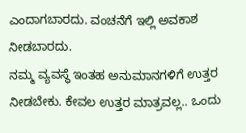ಎಂದಾಗಬಾರದು. ವಂಚನೆಗೆ ಇಲ್ಲಿ ಅವಕಾಶ ನೀಡಬಾರದು.
ನಮ್ಮ ವ್ಯವಸ್ಥೆ ಇಂತಹ ಅನುಮಾನಗಳಿಗೆ ಉತ್ತರ ನೀಡಬೇಕು. ಕೇವಲ ಉತ್ತರ ಮಾತ್ರವಲ್ಲ.. ಒಂದು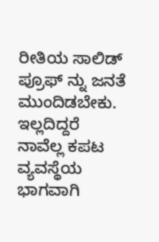ರೀತಿಯ ಸಾಲಿಡ್ ಪ್ರೂಫ್ ನ್ನು ಜನತೆ ಮುಂದಿಡಬೇಕು. ಇಲ್ಲದಿದ್ದರೆ ನಾವೆಲ್ಲ ಕಪಟ ವ್ಯವಸ್ಥೆಯ ಭಾಗವಾಗಿ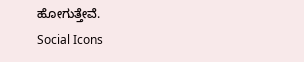ಹೋಗುತ್ತೇವೆ.
Social Icons